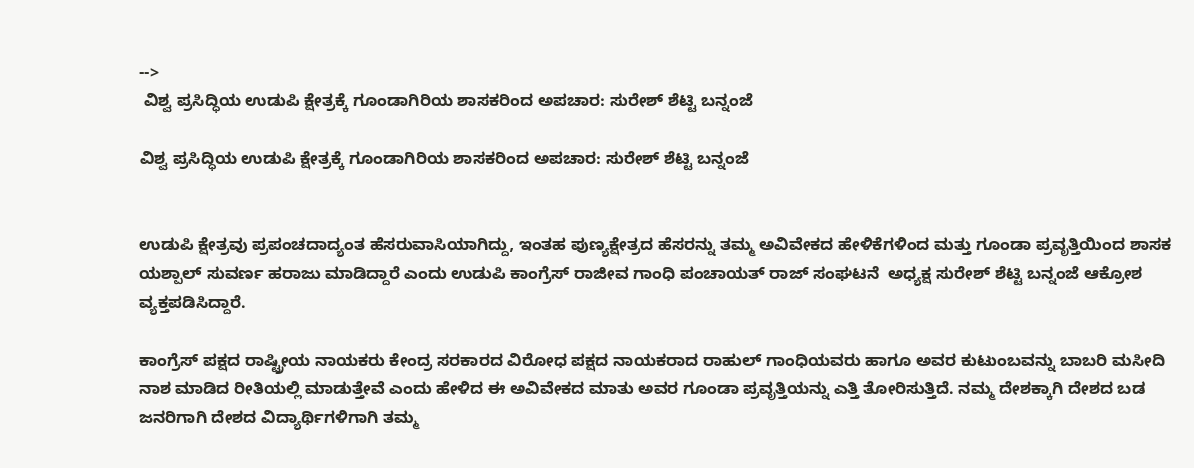-->
 ವಿಶ್ವ ಪ್ರಸಿದ್ಧಿಯ ಉಡುಪಿ ಕ್ಷೇತ್ರಕ್ಕೆ ಗೂಂಡಾಗಿರಿಯ ಶಾಸಕರಿಂದ ಅಪಚಾರ: ಸುರೇಶ್ ಶೆಟ್ಟಿ ಬನ್ನಂಜೆ

ವಿಶ್ವ ಪ್ರಸಿದ್ಧಿಯ ಉಡುಪಿ ಕ್ಷೇತ್ರಕ್ಕೆ ಗೂಂಡಾಗಿರಿಯ ಶಾಸಕರಿಂದ ಅಪಚಾರ: ಸುರೇಶ್ ಶೆಟ್ಟಿ ಬನ್ನಂಜೆ


ಉಡುಪಿ ಕ್ಷೇತ್ರವು ಪ್ರಪಂಚದಾದ್ಯಂತ ಹೆಸರುವಾಸಿಯಾಗಿದ್ದು, ಇಂತಹ ಪುಣ್ಯಕ್ಷೇತ್ರದ ಹೆಸರನ್ನು ತಮ್ಮ ಅವಿವೇಕದ ಹೇಳಿಕೆಗಳಿಂದ ಮತ್ತು ಗೂಂಡಾ ಪ್ರವೃತ್ತಿಯಿಂದ ಶಾಸಕ ಯಶ್ಪಾಲ್ ಸುವರ್ಣ ಹರಾಜು ಮಾಡಿದ್ದಾರೆ ಎಂದು ಉಡುಪಿ ಕಾಂಗ್ರೆಸ್ ರಾಜೀವ ಗಾಂಧಿ ಪಂಚಾಯತ್ ರಾಜ್ ಸಂಘಟನೆ  ಅಧ್ಯಕ್ಷ ಸುರೇಶ್ ಶೆಟ್ಟಿ ಬನ್ನಂಜೆ ಆಕ್ರೋಶ ವ್ಯಕ್ತಪಡಿಸಿದ್ದಾರೆ.

ಕಾಂಗ್ರೆಸ್ ಪಕ್ಷದ ರಾಷ್ಟ್ರೀಯ ನಾಯಕರು ಕೇಂದ್ರ ಸರಕಾರದ ವಿರೋಧ ಪಕ್ಷದ ನಾಯಕರಾದ ರಾಹುಲ್ ಗಾಂಧಿಯವರು ಹಾಗೂ ಅವರ ಕುಟುಂಬವನ್ನು ಬಾಬರಿ ಮಸೀದಿ ನಾಶ ಮಾಡಿದ ರೀತಿಯಲ್ಲಿ ಮಾಡುತ್ತೇವೆ ಎಂದು ಹೇಳಿದ ಈ ಅವಿವೇಕದ ಮಾತು ಅವರ ಗೂಂಡಾ ಪ್ರವೃತ್ತಿಯನ್ನು ಎತ್ತಿ ತೋರಿಸುತ್ತಿದೆ. ನಮ್ಮ ದೇಶಕ್ಕಾಗಿ ದೇಶದ ಬಡ ಜನರಿಗಾಗಿ ದೇಶದ ವಿದ್ಯಾರ್ಥಿಗಳಿಗಾಗಿ ತಮ್ಮ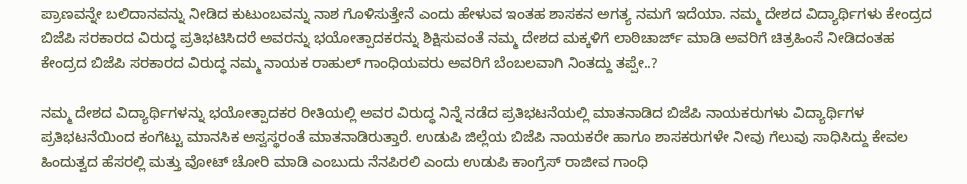ಪ್ರಾಣವನ್ನೇ ಬಲಿದಾನವನ್ನು ನೀಡಿದ ಕುಟುಂಬವನ್ನು ನಾಶ ಗೊಳಿಸುತ್ತೇನೆ ಎಂದು ಹೇಳುವ ಇಂತಹ ಶಾಸಕನ ಅಗತ್ಯ ನಮಗೆ ಇದೆಯಾ. ನಮ್ಮ ದೇಶದ ವಿದ್ಯಾರ್ಥಿಗಳು ಕೇಂದ್ರದ ಬಿಜೆಪಿ ಸರಕಾರದ ವಿರುದ್ಧ ಪ್ರತಿಭಟಿಸಿದರೆ ಅವರನ್ನು ಭಯೋತ್ಪಾದಕರನ್ನು ಶಿಕ್ಷಿಸುವಂತೆ ನಮ್ಮ ದೇಶದ ಮಕ್ಕಳಿಗೆ ಲಾಠಿಚಾರ್ಜ್ ಮಾಡಿ ಅವರಿಗೆ ಚಿತ್ರಹಿಂಸೆ ನೀಡಿದಂತಹ ಕೇಂದ್ರದ ಬಿಜೆಪಿ ಸರಕಾರದ ವಿರುದ್ಧ ನಮ್ಮ ನಾಯಕ ರಾಹುಲ್ ಗಾಂಧಿಯವರು ಅವರಿಗೆ ಬೆಂಬಲವಾಗಿ ನಿಂತದ್ದು ತಪ್ಪೇ..?

ನಮ್ಮ ದೇಶದ ವಿದ್ಯಾರ್ಥಿಗಳನ್ನು ಭಯೋತ್ಪಾದಕರ ರೀತಿಯಲ್ಲಿ ಅವರ ವಿರುದ್ಧ ನಿನ್ನೆ ನಡೆದ ಪ್ರತಿಭಟನೆಯಲ್ಲಿ ಮಾತನಾಡಿದ ಬಿಜೆಪಿ ನಾಯಕರುಗಳು ವಿದ್ಯಾರ್ಥಿಗಳ ಪ್ರತಿಭಟನೆಯಿಂದ ಕಂಗೆಟ್ಟು ಮಾನಸಿಕ ಅಸ್ವಸ್ಥರಂತೆ ಮಾತನಾಡಿರುತ್ತಾರೆ. ಉಡುಪಿ ಜಿಲ್ಲೆಯ ಬಿಜೆಪಿ ನಾಯಕರೇ ಹಾಗೂ ಶಾಸಕರುಗಳೇ ನೀವು ಗೆಲುವು ಸಾಧಿಸಿದ್ದು ಕೇವಲ ಹಿಂದುತ್ವದ ಹೆಸರಲ್ಲಿ ಮತ್ತು ವೋಟ್ ಚೋರಿ ಮಾಡಿ ಎಂಬುದು ನೆನಪಿರಲಿ ಎಂದು ಉಡುಪಿ ಕಾಂಗ್ರೆಸ್ ರಾಜೀವ ಗಾಂಧಿ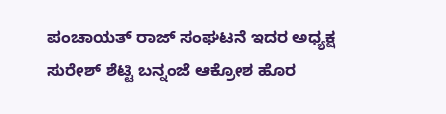ಪಂಚಾಯತ್ ರಾಜ್ ಸಂಘಟನೆ ಇದರ ಅಧ್ಯಕ್ಷ ಸುರೇಶ್ ಶೆಟ್ಟಿ ಬನ್ನಂಜೆ ಆಕ್ರೋಶ ಹೊರ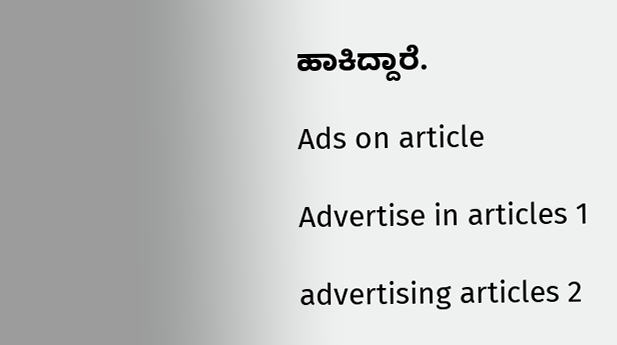ಹಾಕಿದ್ದಾರೆ.

Ads on article

Advertise in articles 1

advertising articles 2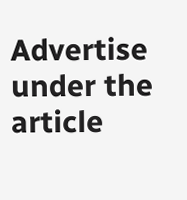Advertise under the article